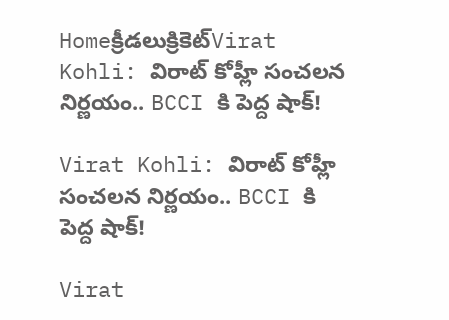Homeక్రీడలుక్రికెట్‌Virat Kohli: విరాట్ కోహ్లీ సంచలన నిర్ణయం.. BCCI కి పెద్ద షాక్!

Virat Kohli: విరాట్ కోహ్లీ సంచలన నిర్ణయం.. BCCI కి పెద్ద షాక్!

Virat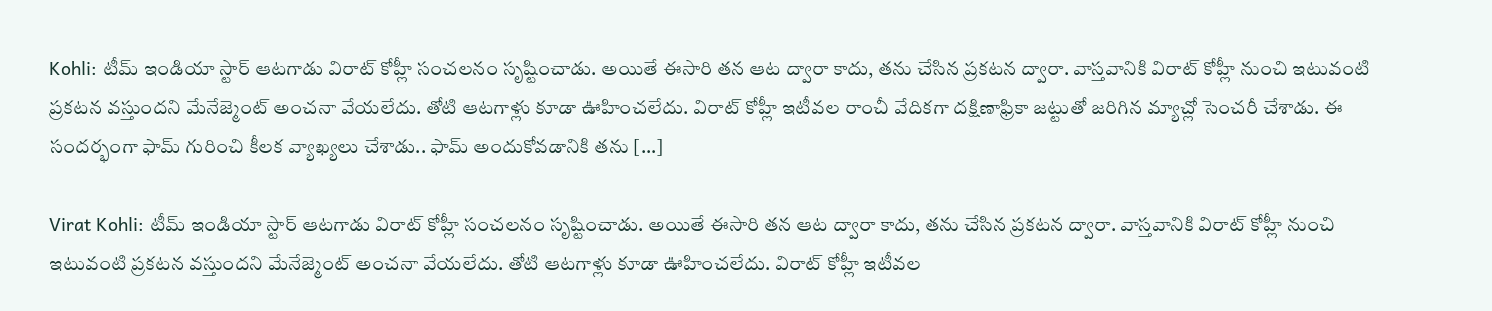Kohli: టీమ్ ఇండియా స్టార్ ఆటగాడు విరాట్ కోహ్లీ సంచలనం సృష్టించాడు. అయితే ఈసారి తన ఆట ద్వారా కాదు, తను చేసిన ప్రకటన ద్వారా. వాస్తవానికి విరాట్ కోహ్లీ నుంచి ఇటువంటి ప్రకటన వస్తుందని మేనేజ్మెంట్ అంచనా వేయలేదు. తోటి ఆటగాళ్లు కూడా ఊహించలేదు. విరాట్ కోహ్లీ ఇటీవల రాంచీ వేదికగా దక్షిణాఫ్రికా జట్టుతో జరిగిన మ్యాచ్లో సెంచరీ చేశాడు. ఈ సందర్భంగా ఫామ్ గురించి కీలక వ్యాఖ్యలు చేశాడు.. ఫామ్ అందుకోవడానికి తను […]

Virat Kohli: టీమ్ ఇండియా స్టార్ ఆటగాడు విరాట్ కోహ్లీ సంచలనం సృష్టించాడు. అయితే ఈసారి తన ఆట ద్వారా కాదు, తను చేసిన ప్రకటన ద్వారా. వాస్తవానికి విరాట్ కోహ్లీ నుంచి ఇటువంటి ప్రకటన వస్తుందని మేనేజ్మెంట్ అంచనా వేయలేదు. తోటి ఆటగాళ్లు కూడా ఊహించలేదు. విరాట్ కోహ్లీ ఇటీవల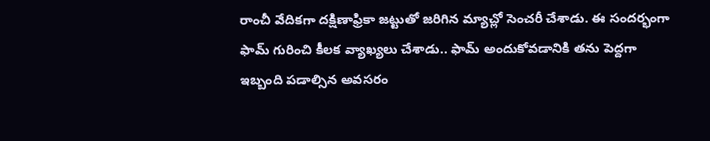రాంచీ వేదికగా దక్షిణాఫ్రికా జట్టుతో జరిగిన మ్యాచ్లో సెంచరీ చేశాడు. ఈ సందర్భంగా ఫామ్ గురించి కీలక వ్యాఖ్యలు చేశాడు.. ఫామ్ అందుకోవడానికి తను పెద్దగా ఇబ్బంది పడాల్సిన అవసరం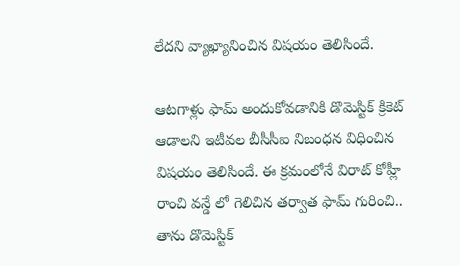లేదని వ్యాఖ్యానించిన విషయం తెలిసిందే.

ఆటగాళ్లు ఫామ్ అందుకోవడానికి డొమెస్టిక్ క్రికెట్ ఆడాలని ఇటీవల బీసీసీఐ నిబంధన విధించిన విషయం తెలిసిందే. ఈ క్రమంలోనే విరాట్ కోహ్లీ రాంచి వన్డే లో గెలిచిన తర్వాత ఫామ్ గురించి.. తాను డొమెస్టిక్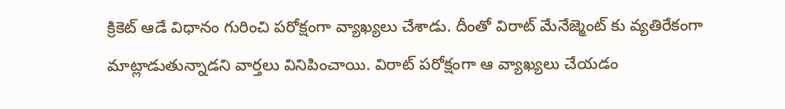క్రికెట్ ఆడే విధానం గురించి పరోక్షంగా వ్యాఖ్యలు చేశాడు. దీంతో విరాట్ మేనేజ్మెంట్ కు వ్యతిరేకంగా మాట్లాడుతున్నాడని వార్తలు వినిపించాయి. విరాట్ పరోక్షంగా ఆ వ్యాఖ్యలు చేయడం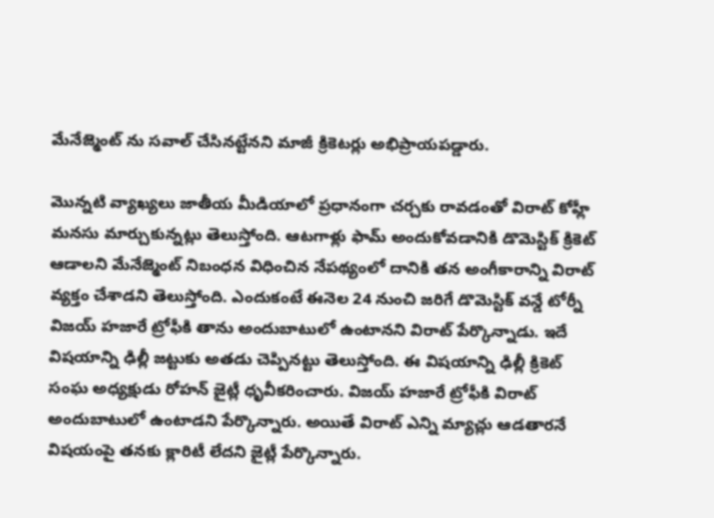మేనేజ్మెంట్ ను సవాల్ చేసినట్టేనని మాజీ క్రికెటర్లు అభిప్రాయపడ్డారు.

మొన్నటి వ్యాఖ్యలు జాతీయ మీడియాలో ప్రధానంగా చర్చకు రావడంతో విరాట్ కోహ్లీ మనసు మార్చుకున్నట్లు తెలుస్తోంది. ఆటగాళ్లు ఫామ్ అందుకోవడానికి డొమెస్టిక్ క్రికెట్ ఆడాలని మేనేజ్మెంట్ నిబంధన విధించిన నేపథ్యంలో దానికి తన అంగీకారాన్ని విరాట్ వ్యక్తం చేశాడని తెలుస్తోంది. ఎందుకంటే ఈనెల 24 నుంచి జరిగే డొమెస్టిక్ వన్డే టోర్నీ విజయ్ హజారే ట్రోఫీకి తాను అందుబాటులో ఉంటానని విరాట్ పేర్కొన్నాడు. ఇదే విషయాన్ని ఢిల్లీ జట్టుకు అతడు చెప్పినట్టు తెలుస్తోంది. ఈ విషయాన్ని ఢిల్లీ క్రికెట్ సంఘ అధ్యక్షుడు రోహన్ జైట్లీ ధృవీకరించారు. విజయ్ హజారే ట్రోఫీకి విరాట్ అందుబాటులో ఉంటాడని పేర్కొన్నారు. అయితే విరాట్ ఎన్ని మ్యాచ్లు ఆడతారనే విషయంపై తనకు క్లారిటీ లేదని జైట్లీ పేర్కొన్నారు.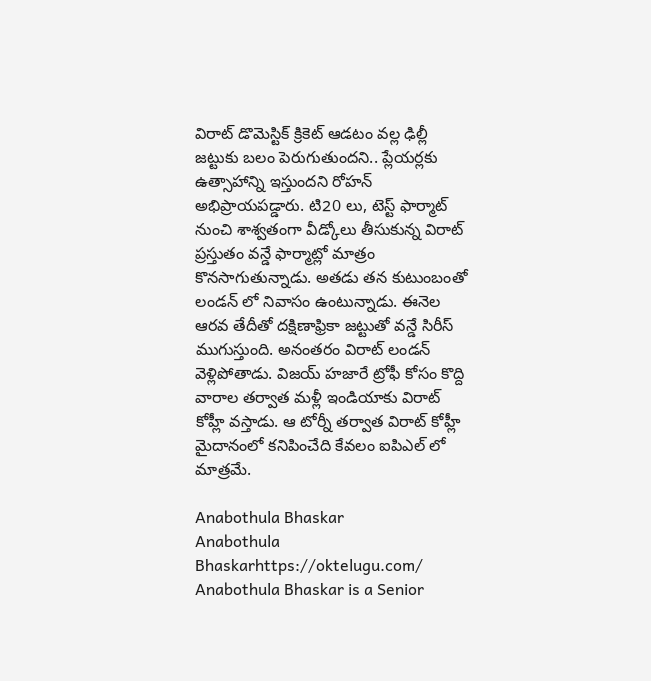విరాట్ డొమెస్టిక్ క్రికెట్ ఆడటం వల్ల ఢిల్లీ జట్టుకు బలం పెరుగుతుందని.. ప్లేయర్లకు ఉత్సాహాన్ని ఇస్తుందని రోహన్ అభిప్రాయపడ్డారు. టి20 లు, టెస్ట్ ఫార్మాట్ నుంచి శాశ్వతంగా వీడ్కోలు తీసుకున్న విరాట్ ప్రస్తుతం వన్డే ఫార్మాట్లో మాత్రం కొనసాగుతున్నాడు. అతడు తన కుటుంబంతో లండన్ లో నివాసం ఉంటున్నాడు. ఈనెల ఆరవ తేదీతో దక్షిణాఫ్రికా జట్టుతో వన్డే సిరీస్ ముగుస్తుంది. అనంతరం విరాట్ లండన్ వెళ్లిపోతాడు. విజయ్ హజారే ట్రోఫీ కోసం కొద్ది వారాల తర్వాత మళ్లీ ఇండియాకు విరాట్ కోహ్లీ వస్తాడు. ఆ టోర్నీ తర్వాత విరాట్ కోహ్లీ మైదానంలో కనిపించేది కేవలం ఐపిఎల్ లో మాత్రమే.

Anabothula Bhaskar
Anabothula Bhaskarhttps://oktelugu.com/
Anabothula Bhaskar is a Senior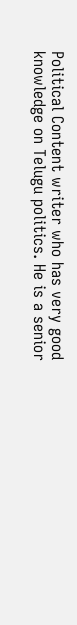Political Content writer who has very good knowledge on Telugu politics. He is a senior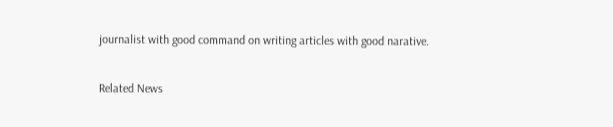journalist with good command on writing articles with good narative.

Related News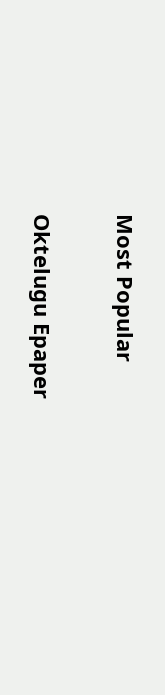Most Popular

Oktelugu Epaper